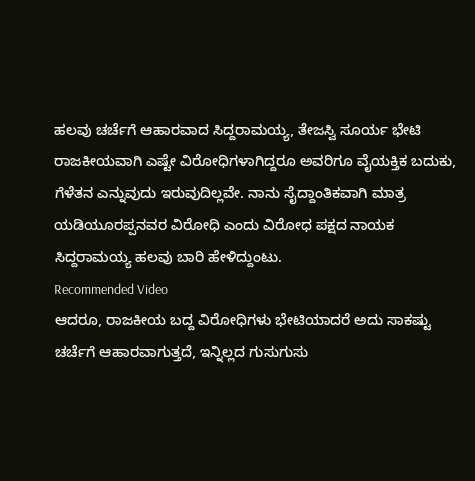ಹಲವು ಚರ್ಚೆಗೆ ಆಹಾರವಾದ ಸಿದ್ದರಾಮಯ್ಯ, ತೇಜಸ್ವಿ ಸೂರ್ಯ ಭೇಟಿ
ರಾಜಕೀಯವಾಗಿ ಎಷ್ಟೇ ವಿರೋಧಿಗಳಾಗಿದ್ದರೂ ಅವರಿಗೂ ವೈಯಕ್ತಿಕ ಬದುಕು, ಗೆಳೆತನ ಎನ್ನುವುದು ಇರುವುದಿಲ್ಲವೇ. ನಾನು ಸೈದ್ದಾಂತಿಕವಾಗಿ ಮಾತ್ರ ಯಡಿಯೂರಪ್ಪನವರ ವಿರೋಧಿ ಎಂದು ವಿರೋಧ ಪಕ್ಷದ ನಾಯಕ ಸಿದ್ದರಾಮಯ್ಯ ಹಲವು ಬಾರಿ ಹೇಳಿದ್ದುಂಟು.
Recommended Video
ಆದರೂ, ರಾಜಕೀಯ ಬದ್ದ ವಿರೋಧಿಗಳು ಭೇಟಿಯಾದರೆ ಅದು ಸಾಕಷ್ಟು ಚರ್ಚೆಗೆ ಆಹಾರವಾಗುತ್ತದೆ, ಇನ್ನಿಲ್ಲದ ಗುಸುಗುಸು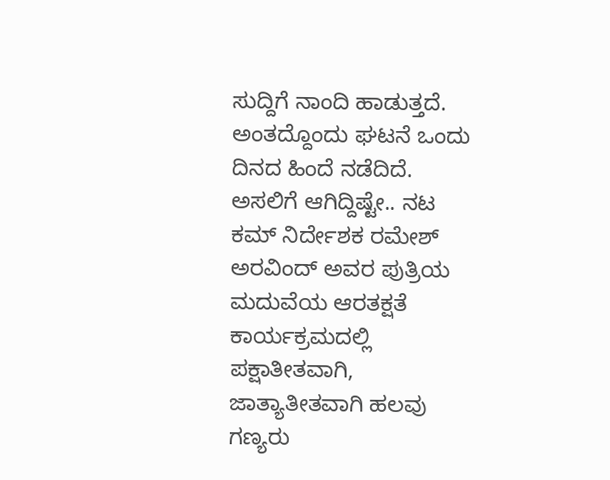ಸುದ್ದಿಗೆ ನಾಂದಿ ಹಾಡುತ್ತದೆ. ಅಂತದ್ದೊಂದು ಘಟನೆ ಒಂದು ದಿನದ ಹಿಂದೆ ನಡೆದಿದೆ.
ಅಸಲಿಗೆ ಆಗಿದ್ದಿಷ್ಟೇ.. ನಟ ಕಮ್ ನಿರ್ದೇಶಕ ರಮೇಶ್ ಅರವಿಂದ್ ಅವರ ಪುತ್ರಿಯ ಮದುವೆಯ ಆರತಕ್ಷತೆ ಕಾರ್ಯಕ್ರಮದಲ್ಲಿ ಪಕ್ಷಾತೀತವಾಗಿ, ಜಾತ್ಯಾತೀತವಾಗಿ ಹಲವು ಗಣ್ಯರು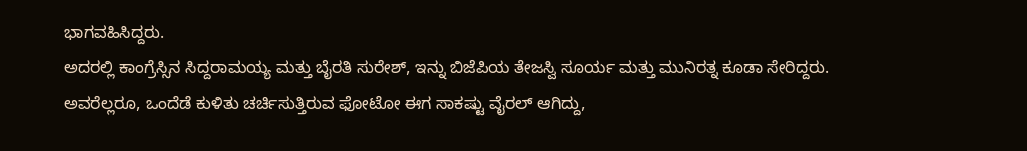ಭಾಗವಹಿಸಿದ್ದರು.
ಅದರಲ್ಲಿ ಕಾಂಗ್ರೆಸ್ಸಿನ ಸಿದ್ದರಾಮಯ್ಯ ಮತ್ತು ಬೈರತಿ ಸುರೇಶ್, ಇನ್ನು ಬಿಜೆಪಿಯ ತೇಜಸ್ವಿ ಸೂರ್ಯ ಮತ್ತು ಮುನಿರತ್ನ ಕೂಡಾ ಸೇರಿದ್ದರು. ಅವರೆಲ್ಲರೂ, ಒಂದೆಡೆ ಕುಳಿತು ಚರ್ಚಿಸುತ್ತಿರುವ ಫೋಟೋ ಈಗ ಸಾಕಷ್ಟು ವೈರಲ್ ಆಗಿದ್ದು,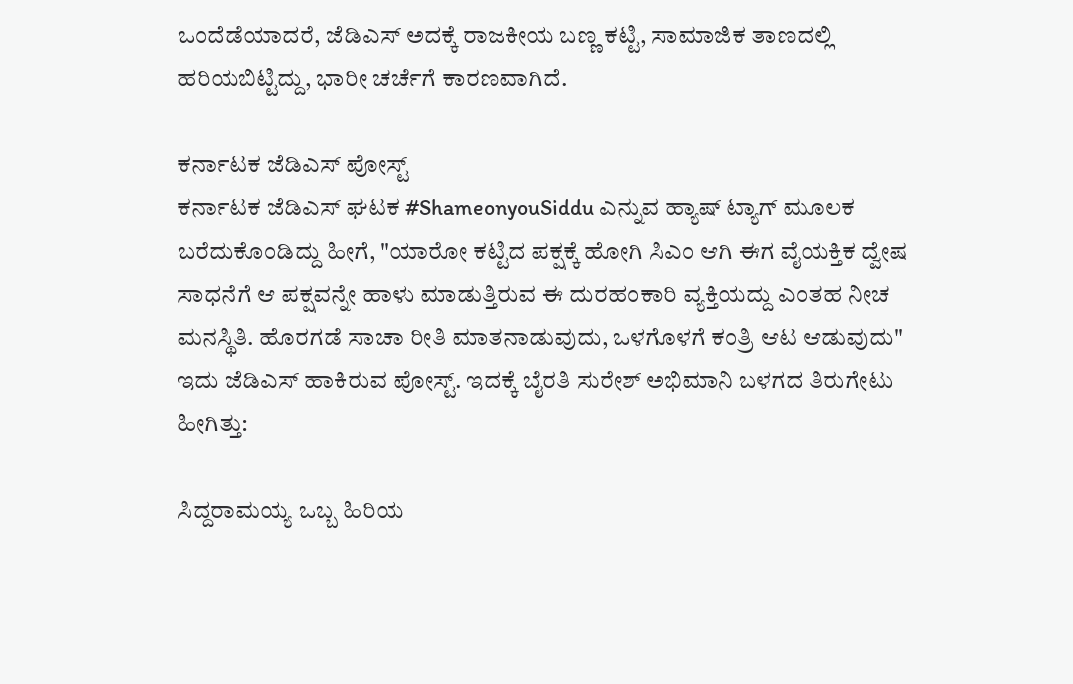ಒಂದೆಡೆಯಾದರೆ, ಜೆಡಿಎಸ್ ಅದಕ್ಕೆ ರಾಜಕೀಯ ಬಣ್ಣ ಕಟ್ಟಿ, ಸಾಮಾಜಿಕ ತಾಣದಲ್ಲಿ ಹರಿಯಬಿಟ್ಟಿದ್ದು, ಭಾರೀ ಚರ್ಚೆಗೆ ಕಾರಣವಾಗಿದೆ.

ಕರ್ನಾಟಕ ಜೆಡಿಎಸ್ ಪೋಸ್ಟ್
ಕರ್ನಾಟಕ ಜೆಡಿಎಸ್ ಘಟಕ #ShameonyouSiddu ಎನ್ನುವ ಹ್ಯಾಷ್ ಟ್ಯಾಗ್ ಮೂಲಕ ಬರೆದುಕೊಂಡಿದ್ದು ಹೀಗೆ, "ಯಾರೋ ಕಟ್ಟಿದ ಪಕ್ಷಕ್ಕೆ ಹೋಗಿ ಸಿಎಂ ಆಗಿ ಈಗ ವೈಯಕ್ತಿಕ ದ್ವೇಷ ಸಾಧನೆಗೆ ಆ ಪಕ್ಷವನ್ನೇ ಹಾಳು ಮಾಡುತ್ತಿರುವ ಈ ದುರಹಂಕಾರಿ ವ್ಯಕ್ತಿಯದ್ದು ಎಂತಹ ನೀಚ ಮನಸ್ಥಿತಿ. ಹೊರಗಡೆ ಸಾಚಾ ರೀತಿ ಮಾತನಾಡುವುದು, ಒಳಗೊಳಗೆ ಕಂತ್ರಿ ಆಟ ಆಡುವುದು" ಇದು ಜೆಡಿಎಸ್ ಹಾಕಿರುವ ಪೋಸ್ಟ್. ಇದಕ್ಕೆ ಬೈರತಿ ಸುರೇಶ್ ಅಭಿಮಾನಿ ಬಳಗದ ತಿರುಗೇಟು ಹೀಗಿತ್ತು:

ಸಿದ್ದರಾಮಯ್ಯ ಒಬ್ಬ ಹಿರಿಯ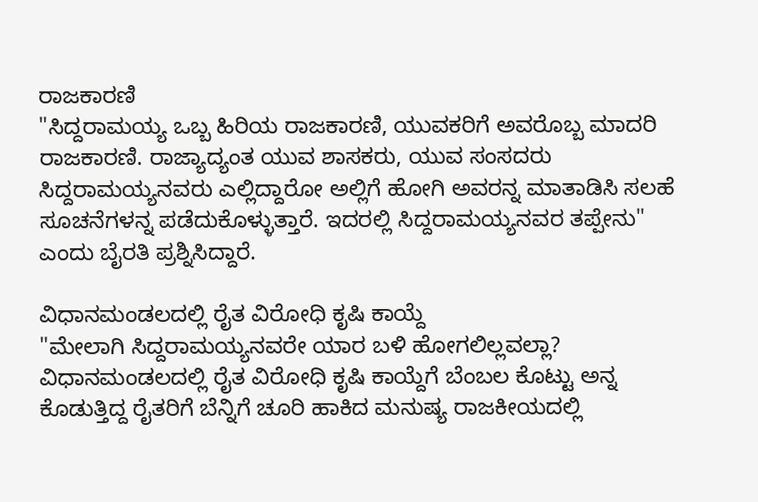ರಾಜಕಾರಣಿ
"ಸಿದ್ದರಾಮಯ್ಯ ಒಬ್ಬ ಹಿರಿಯ ರಾಜಕಾರಣಿ, ಯುವಕರಿಗೆ ಅವರೊಬ್ಬ ಮಾದರಿ ರಾಜಕಾರಣಿ. ರಾಜ್ಯಾದ್ಯಂತ ಯುವ ಶಾಸಕರು, ಯುವ ಸಂಸದರು ಸಿದ್ದರಾಮಯ್ಯನವರು ಎಲ್ಲಿದ್ದಾರೋ ಅಲ್ಲಿಗೆ ಹೋಗಿ ಅವರನ್ನ ಮಾತಾಡಿಸಿ ಸಲಹೆ ಸೂಚನೆಗಳನ್ನ ಪಡೆದುಕೊಳ್ಳುತ್ತಾರೆ. ಇದರಲ್ಲಿ ಸಿದ್ದರಾಮಯ್ಯನವರ ತಪ್ಪೇನು" ಎಂದು ಬೈರತಿ ಪ್ರಶ್ನಿಸಿದ್ದಾರೆ.

ವಿಧಾನಮಂಡಲದಲ್ಲಿ ರೈತ ವಿರೋಧಿ ಕೃಷಿ ಕಾಯ್ದೆ
"ಮೇಲಾಗಿ ಸಿದ್ದರಾಮಯ್ಯನವರೇ ಯಾರ ಬಳಿ ಹೋಗಲಿಲ್ಲವಲ್ಲಾ?
ವಿಧಾನಮಂಡಲದಲ್ಲಿ ರೈತ ವಿರೋಧಿ ಕೃಷಿ ಕಾಯ್ದೆಗೆ ಬೆಂಬಲ ಕೊಟ್ಟು ಅನ್ನ ಕೊಡುತ್ತಿದ್ದ ರೈತರಿಗೆ ಬೆನ್ನಿಗೆ ಚೂರಿ ಹಾಕಿದ ಮನುಷ್ಯ ರಾಜಕೀಯದಲ್ಲಿ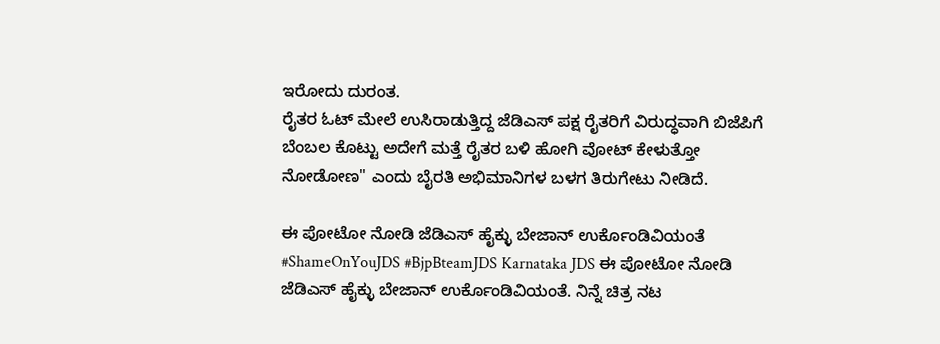ಇರೋದು ದುರಂತ.
ರೈತರ ಓಟ್ ಮೇಲೆ ಉಸಿರಾಡುತ್ತಿದ್ದ ಜೆಡಿಎಸ್ ಪಕ್ಷ ರೈತರಿಗೆ ವಿರುದ್ಧವಾಗಿ ಬಿಜೆಪಿಗೆ ಬೆಂಬಲ ಕೊಟ್ಟು ಅದೇಗೆ ಮತ್ತೆ ರೈತರ ಬಳಿ ಹೋಗಿ ವೋಟ್ ಕೇಳುತ್ತೋ ನೋಡೋಣ" ಎಂದು ಬೈರತಿ ಅಭಿಮಾನಿಗಳ ಬಳಗ ತಿರುಗೇಟು ನೀಡಿದೆ.

ಈ ಪೋಟೋ ನೋಡಿ ಜೆಡಿಎಸ್ ಹೈಕ್ಳು ಬೇಜಾನ್ ಉರ್ಕೊಂಡಿವಿಯಂತೆ
#ShameOnYouJDS #BjpBteamJDS Karnataka JDS ಈ ಪೋಟೋ ನೋಡಿ ಜೆಡಿಎಸ್ ಹೈಕ್ಳು ಬೇಜಾನ್ ಉರ್ಕೊಂಡಿವಿಯಂತೆ. ನಿನ್ನೆ ಚಿತ್ರ ನಟ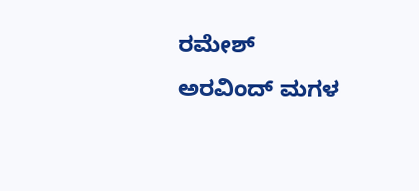ರಮೇಶ್ ಅರವಿಂದ್ ಮಗಳ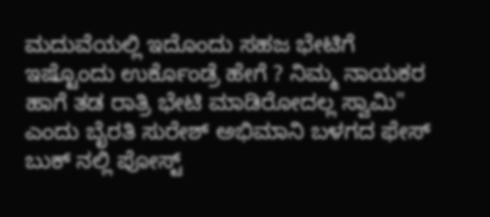ಮದುವೆಯಲ್ಲಿ ಇದೊಂದು ಸಹಜ ಭೇಟಿಗೆ ಇಷ್ಟೊಂದು ಉರ್ಕೊಂಡ್ರೆ ಹೇಗೆ ? ನಿಮ್ಮ ನಾಯಕರ ಹಾಗೆ ತಡ ರಾತ್ರಿ ಭೇಟಿ ಮಾಡಿರೋದಲ್ಲ ಸ್ವಾಮಿ" ಎಂದು ಬೈರತಿ ಸುರೇಶ್ ಅಭಿಮಾನಿ ಬಳಗದ ಫೇಸ್ ಬುಕ್ ನಲ್ಲಿ ಪೋಸ್ಟ್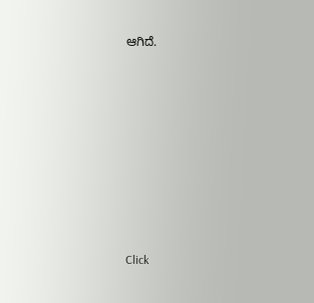ಆಗಿದೆ.












Click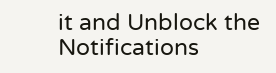it and Unblock the Notifications